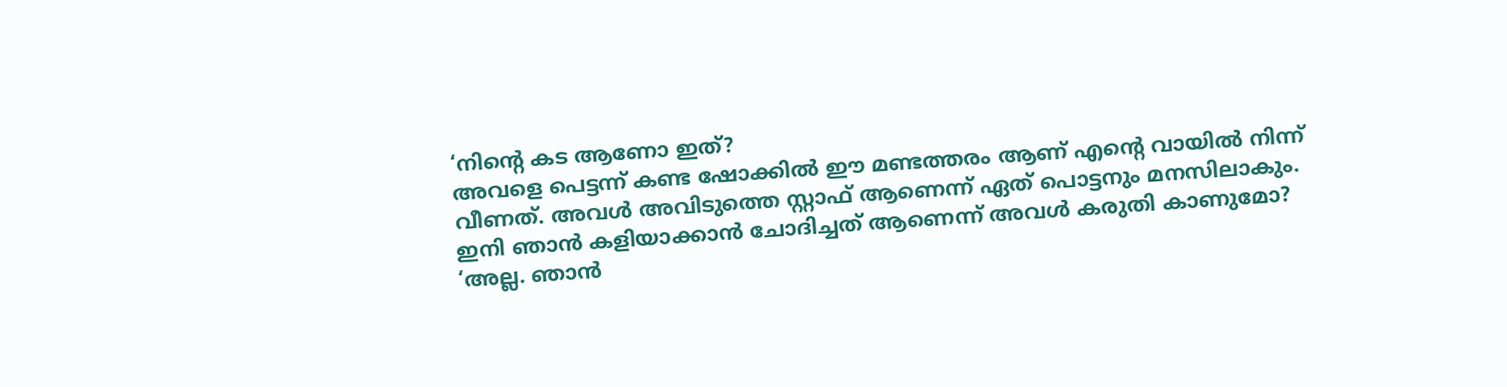‘നിന്റെ കട ആണോ ഇത്?
അവളെ പെട്ടന്ന് കണ്ട ഷോക്കിൽ ഈ മണ്ടത്തരം ആണ് എന്റെ വായിൽ നിന്ന് വീണത്. അവൾ അവിടുത്തെ സ്റ്റാഫ് ആണെന്ന് ഏത് പൊട്ടനും മനസിലാകും. ഇനി ഞാൻ കളിയാക്കാൻ ചോദിച്ചത് ആണെന്ന് അവൾ കരുതി കാണുമോ?
‘അല്ല. ഞാൻ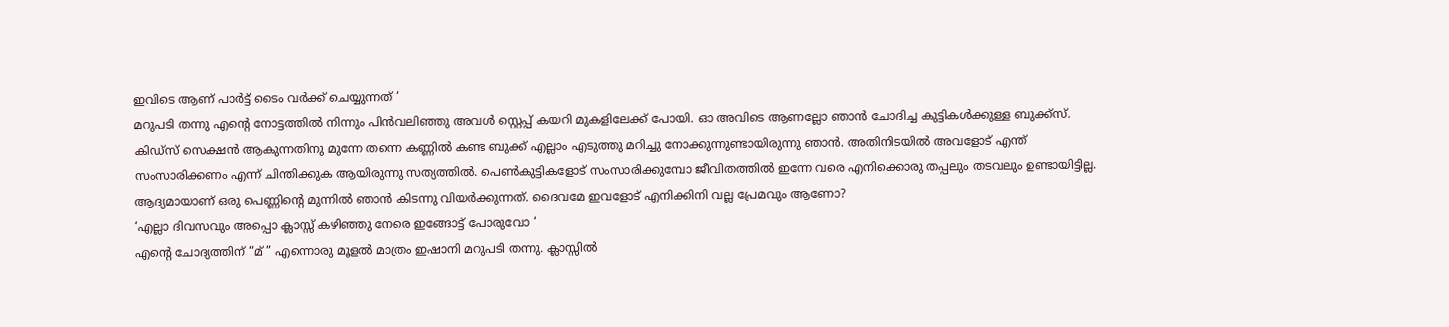ഇവിടെ ആണ് പാർട്ട് ടൈം വർക്ക് ചെയ്യുന്നത് ‘
മറുപടി തന്നു എന്റെ നോട്ടത്തിൽ നിന്നും പിൻവലിഞ്ഞു അവൾ സ്റ്റെപ്പ് കയറി മുകളിലേക്ക് പോയി. ഓ അവിടെ ആണല്ലോ ഞാൻ ചോദിച്ച കുട്ടികൾക്കുള്ള ബുക്ക്സ്. കിഡ്സ് സെക്ഷൻ ആകുന്നതിനു മുന്നേ തന്നെ കണ്ണിൽ കണ്ട ബുക്ക് എല്ലാം എടുത്തു മറിച്ചു നോക്കുന്നുണ്ടായിരുന്നു ഞാൻ. അതിനിടയിൽ അവളോട് എന്ത് സംസാരിക്കണം എന്ന് ചിന്തിക്കുക ആയിരുന്നു സത്യത്തിൽ. പെൺകുട്ടികളോട് സംസാരിക്കുമ്പോ ജീവിതത്തിൽ ഇന്നേ വരെ എനിക്കൊരു തപ്പലും തടവലും ഉണ്ടായിട്ടില്ല. ആദ്യമായാണ് ഒരു പെണ്ണിന്റെ മുന്നിൽ ഞാൻ കിടന്നു വിയർക്കുന്നത്. ദൈവമേ ഇവളോട് എനിക്കിനി വല്ല പ്രേമവും ആണോ?
‘എല്ലാ ദിവസവും അപ്പൊ ക്ലാസ്സ് കഴിഞ്ഞു നേരെ ഇങ്ങോട്ട് പോരുവോ ‘
എന്റെ ചോദ്യത്തിന് “മ് ” എന്നൊരു മൂളൽ മാത്രം ഇഷാനി മറുപടി തന്നു. ക്ലാസ്സിൽ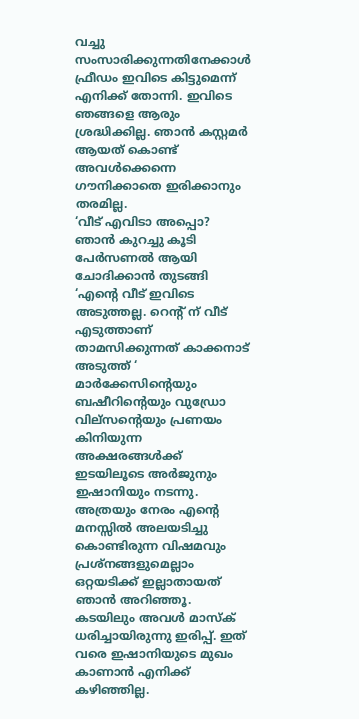വച്ചു സംസാരിക്കുന്നതിനേക്കാൾ ഫ്രീഡം ഇവിടെ കിട്ടുമെന്ന് എനിക്ക് തോന്നി. ഇവിടെ ഞങ്ങളെ ആരും ശ്രദ്ധിക്കില്ല. ഞാൻ കസ്റ്റമർ ആയത് കൊണ്ട് അവൾക്കെന്നെ ഗൗനിക്കാതെ ഇരിക്കാനും തരമില്ല.
‘വീട് എവിടാ അപ്പൊ?
ഞാൻ കുറച്ചു കൂടി പേർസണൽ ആയി ചോദിക്കാൻ തുടങ്ങി
‘എന്റെ വീട് ഇവിടെ അടുത്തല്ല. റെന്റ് ന് വീട് എടുത്താണ് താമസിക്കുന്നത് കാക്കനാട് അടുത്ത് ‘
മാർക്കേസിന്റെയും ബഷീറിന്റെയും വുഡ്രോ വില്സന്റെയും പ്രണയം കിനിയുന്ന അക്ഷരങ്ങൾക്ക് ഇടയിലൂടെ അർജുനും ഇഷാനിയും നടന്നു. അത്രയും നേരം എന്റെ മനസ്സിൽ അലയടിച്ചു കൊണ്ടിരുന്ന വിഷമവും പ്രശ്നങ്ങളുമെല്ലാം ഒറ്റയടിക്ക് ഇല്ലാതായത് ഞാൻ അറിഞ്ഞൂ. കടയിലും അവൾ മാസ്ക് ധരിച്ചായിരുന്നു ഇരിപ്പ്. ഇത് വരെ ഇഷാനിയുടെ മുഖം കാണാൻ എനിക്ക് കഴിഞ്ഞില്ല.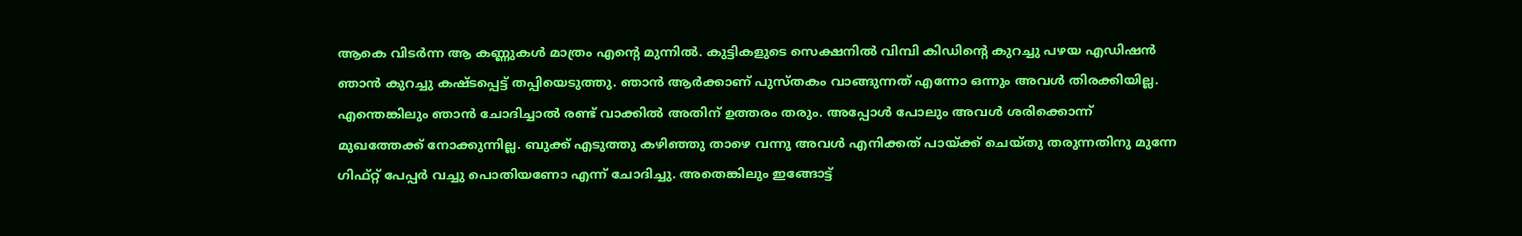ആകെ വിടർന്ന ആ കണ്ണുകൾ മാത്രം എന്റെ മുന്നിൽ. കുട്ടികളുടെ സെക്ഷനിൽ വിമ്പി കിഡിന്റെ കുറച്ചു പഴയ എഡിഷൻ ഞാൻ കുറച്ചു കഷ്ടപ്പെട്ട് തപ്പിയെടുത്തു. ഞാൻ ആർക്കാണ് പുസ്തകം വാങ്ങുന്നത് എന്നോ ഒന്നും അവൾ തിരക്കിയില്ല. എന്തെങ്കിലും ഞാൻ ചോദിച്ചാൽ രണ്ട് വാക്കിൽ അതിന് ഉത്തരം തരും. അപ്പോൾ പോലും അവൾ ശരിക്കൊന്ന് മുഖത്തേക്ക് നോക്കുന്നില്ല. ബുക്ക് എടുത്തു കഴിഞ്ഞു താഴെ വന്നു അവൾ എനിക്കത് പായ്ക്ക് ചെയ്തു തരുന്നതിനു മുന്നേ ഗിഫ്റ്റ് പേപ്പർ വച്ചു പൊതിയണോ എന്ന് ചോദിച്ചു. അതെങ്കിലും ഇങ്ങോട്ട്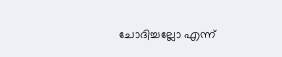ചോദിച്ചല്ലോ എന്ന്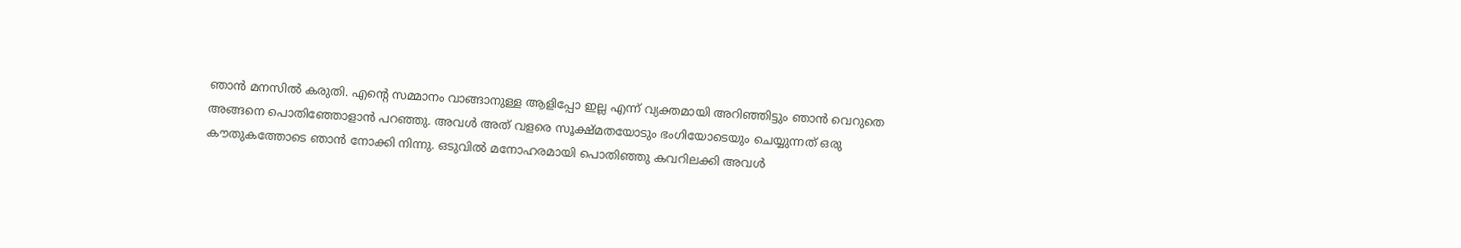ഞാൻ മനസിൽ കരുതി. എന്റെ സമ്മാനം വാങ്ങാനുള്ള ആളിപ്പോ ഇല്ല എന്ന് വ്യക്തമായി അറിഞ്ഞിട്ടും ഞാൻ വെറുതെ അങ്ങനെ പൊതിഞ്ഞോളാൻ പറഞ്ഞു. അവൾ അത് വളരെ സൂക്ഷ്മതയോടും ഭംഗിയോടെയും ചെയ്യുന്നത് ഒരു കൗതുകത്തോടെ ഞാൻ നോക്കി നിന്നു. ഒടുവിൽ മനോഹരമായി പൊതിഞ്ഞു കവറിലക്കി അവൾ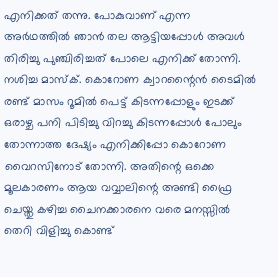എനിക്കത് തന്നു. പോകുവാണ് എന്ന അർഥത്തിൽ ഞാൻ തല ആട്ടിയപ്പോൾ അവൾ തിരിച്ചു പുഞ്ചിരിച്ചത് പോലെ എനിക്ക് തോന്നി. നശിച്ച മാസ്ക്. കൊറോണ ക്വാറന്റൈൻ ടൈമിൽ രണ്ട് മാസം റൂമിൽ പെട്ട് കിടന്നപ്പോളും ഇടക്ക് ഒരാഴ്ച പനി പിടിച്ചു വിറച്ചു കിടന്നപ്പോൾ പോലും തോന്നാത്ത ദേഷ്യം എനിക്കിപ്പോ കൊറോണ വൈറസിനോട് തോന്നി. അതിന്റെ ഒക്കെ മൂലകാരണം ആയ വവ്വാലിന്റെ അണ്ടി ഫ്രൈ ചെയ്തു കഴിച്ച ചൈനക്കാരനെ വരെ മനസ്സിൽ തെറി വിളിച്ചു കൊണ്ട്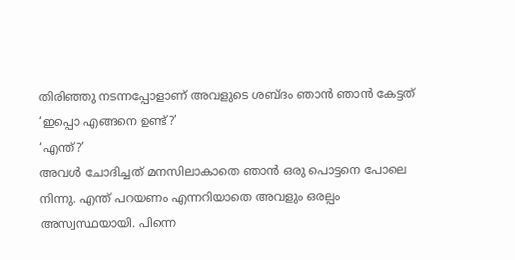തിരിഞ്ഞു നടന്നപ്പോളാണ് അവളുടെ ശബ്ദം ഞാൻ ഞാൻ കേട്ടത്
‘ഇപ്പൊ എങ്ങനെ ഉണ്ട്?’
‘എന്ത്?’
അവൾ ചോദിച്ചത് മനസിലാകാതെ ഞാൻ ഒരു പൊട്ടനെ പോലെ നിന്നു. എന്ത് പറയണം എന്നറിയാതെ അവളും ഒരല്പം അസ്വസ്ഥയായി. പിന്നെ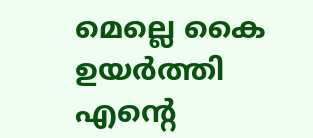മെല്ലെ കൈ ഉയർത്തി എന്റെ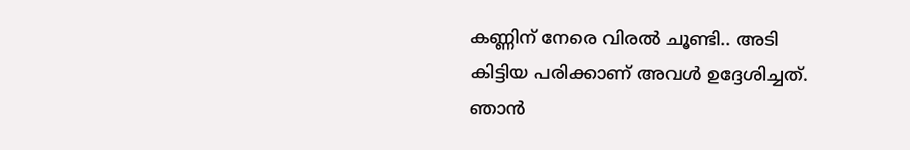കണ്ണിന് നേരെ വിരൽ ചൂണ്ടി.. അടി കിട്ടിയ പരിക്കാണ് അവൾ ഉദ്ദേശിച്ചത്. ഞാൻ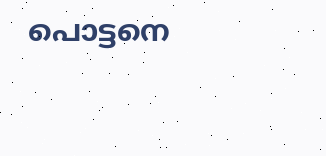പൊട്ടനെ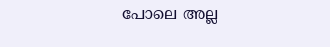പോലെ അല്ല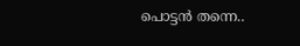പൊട്ടൻ തന്നെ..